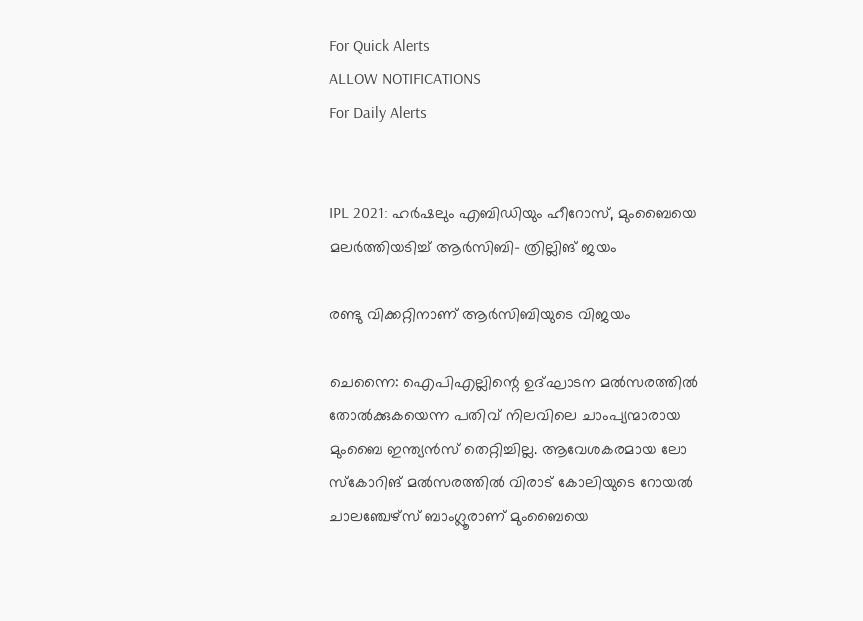For Quick Alerts
ALLOW NOTIFICATIONS
For Daily Alerts


IPL 2021: ഹര്‍ഷലും എബിഡിയും ഹീറോസ്, മുംബൈയെ മലര്‍ത്തിയടിച്ച് ആര്‍സിബി- ത്രില്ലിങ് ജയം

രണ്ടു വിക്കറ്റിനാണ് ആര്‍സിബിയുടെ വിജയം

ചെന്നൈ: ഐപിഎല്ലിന്റെ ഉദ്ഘാടന മല്‍സരത്തില്‍ തോല്‍ക്കുകയെന്ന പതിവ് നിലവിലെ ചാംപ്യന്മാരായ മുംബൈ ഇന്ത്യന്‍സ് തെറ്റിച്ചില്ല. ആവേശകരമായ ലോ സ്‌കോറിങ് മല്‍സരത്തില്‍ വിരാട് കോലിയുടെ റോയല്‍ ചാലഞ്ചേഴ്‌സ് ബാംഗ്ലൂരാണ് മുംബൈയെ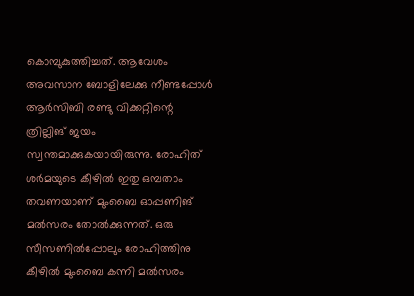കൊമ്പുകുത്തിച്ചത്. ആവേശം അവസാന ബോളിലേക്കു നീണ്ടപ്പോള്‍ ആര്‍സിബി രണ്ടു വിക്കറ്റിന്റെ ത്രില്ലിങ് ജയം സ്വന്തമാക്കുകയായിരുന്നു. രോഹിത് ശര്‍മയുടെ കീഴില്‍ ഇതു ഒമ്പതാം തവണയാണ് മുംബൈ ഓപ്പണിങ് മല്‍സരം തോല്‍ക്കുന്നത്. ഒരു സീസണില്‍പ്പോലും രോഹിത്തിനു കീഴില്‍ മുംബൈ കന്നി മല്‍സരം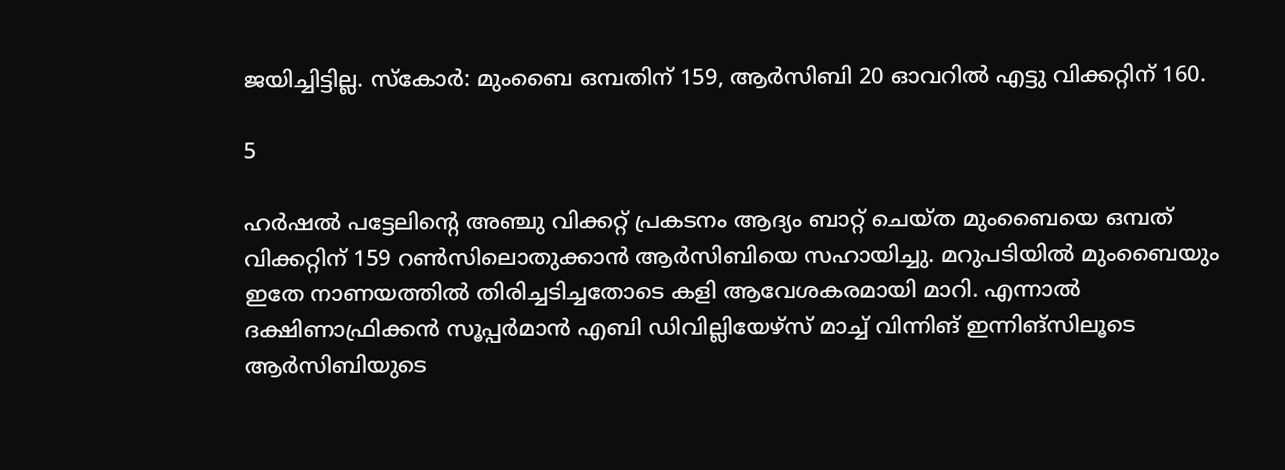ജയിച്ചിട്ടില്ല. സ്‌കോര്‍: മുംബൈ ഒമ്പതിന് 159, ആര്‍സിബി 20 ഓവറില്‍ എട്ടു വിക്കറ്റിന് 160.

5

ഹര്‍ഷല്‍ പട്ടേലിന്റെ അഞ്ചു വിക്കറ്റ് പ്രകടനം ആദ്യം ബാറ്റ് ചെയ്ത മുംബൈയെ ഒമ്പത് വിക്കറ്റിന് 159 റണ്‍സിലൊതുക്കാന്‍ ആര്‍സിബിയെ സഹായിച്ചു. മറുപടിയില്‍ മുംബൈയും ഇതേ നാണയത്തില്‍ തിരിച്ചടിച്ചതോടെ കളി ആവേശകരമായി മാറി. എന്നാല്‍ ദക്ഷിണാഫ്രിക്കന്‍ സൂപ്പര്‍മാന്‍ എബി ഡിവില്ലിയേഴ്‌സ് മാച്ച് വിന്നിങ് ഇന്നിങ്‌സിലൂടെ ആര്‍സിബിയുടെ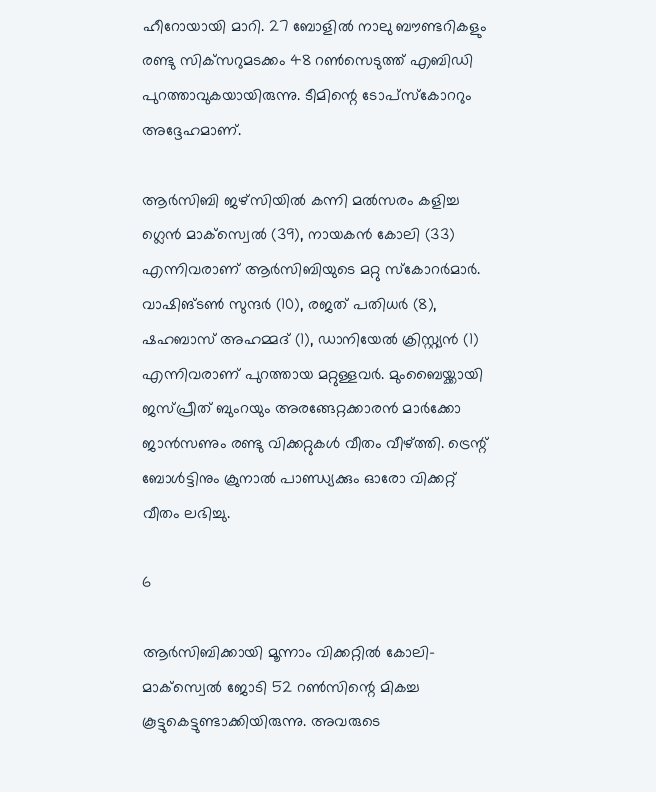ഹീറോയായി മാറി. 27 ബോളില്‍ നാലു ബൗണ്ടറികളും രണ്ടു സിക്‌സറുമടക്കം 48 റണ്‍സെടുത്ത് എബിഡി പുറത്താവുകയായിരുന്നു. ടീമിന്റെ ടോപ്‌സ്‌കോററും അദ്ദേഹമാണ്.

ആര്‍സിബി ജഴ്‌സിയില്‍ കന്നി മല്‍സരം കളിച്ച ഗ്ലെന്‍ മാക്‌സ്വെല്‍ (39), നായകന്‍ കോലി (33) എന്നിവരാണ് ആര്‍സിബിയുടെ മറ്റു സ്‌കോറര്‍മാര്‍. വാഷിങ്ടണ്‍ സുന്ദര്‍ (10), രജത് പതിധര്‍ (8), ഷഹബാസ് അഹമ്മദ് (1), ഡാനിയേല്‍ ക്രിസ്റ്റ്യന്‍ (1) എന്നിവരാണ് പുറത്തായ മറ്റുള്ളവര്‍. മുംബൈയ്ക്കായി ജസ്പ്രീത് ബുംറയും അരങ്ങേറ്റക്കാരന്‍ മാര്‍ക്കോ ജാന്‍സണും രണ്ടു വിക്കറ്റുകള്‍ വീതം വീഴ്ത്തി. ട്രെന്റ് ബോള്‍ട്ടിനും ക്രുനാല്‍ പാണ്ഡ്യക്കും ഓരോ വിക്കറ്റ് വീതം ലഭിച്ചു.

6

ആര്‍സിബിക്കായി മൂന്നാം വിക്കറ്റില്‍ കോലി- മാക്‌സ്വെല്‍ ജോടി 52 റണ്‍സിന്റെ മികച്ച കൂട്ടുകെട്ടുണ്ടാക്കിയിരുന്നു. അവരുടെ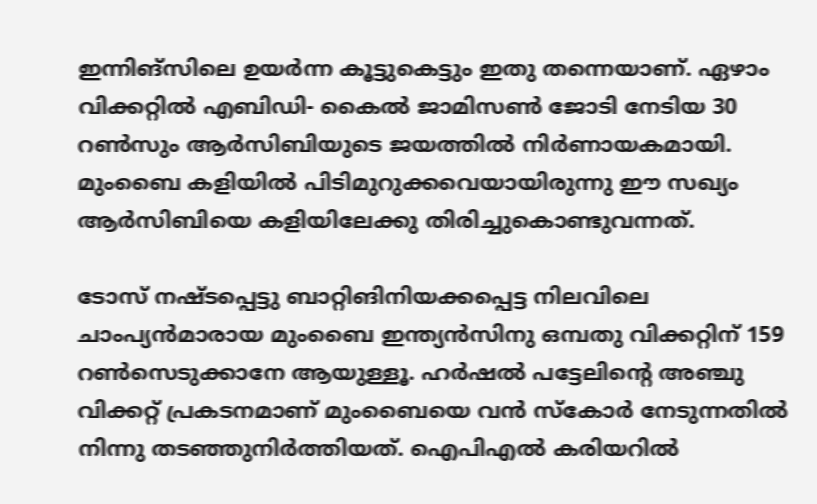ഇന്നിങ്‌സിലെ ഉയര്‍ന്ന കൂട്ടുകെട്ടും ഇതു തന്നെയാണ്. ഏഴാം വിക്കറ്റില്‍ എബിഡി- കൈല്‍ ജാമിസണ്‍ ജോടി നേടിയ 30 റണ്‍സും ആര്‍സിബിയുടെ ജയത്തില്‍ നിര്‍ണായകമായി. മുംബൈ കളിയില്‍ പിടിമുറുക്കവെയായിരുന്നു ഈ സഖ്യം ആര്‍സിബിയെ കളിയിലേക്കു തിരിച്ചുകൊണ്ടുവന്നത്.

ടോസ് നഷ്ടപ്പെട്ടു ബാറ്റിങിനിയക്കപ്പെട്ട നിലവിലെ ചാംപ്യന്‍മാരായ മുംബൈ ഇന്ത്യന്‍സിനു ഒമ്പതു വിക്കറ്റിന് 159 റണ്‍സെടുക്കാനേ ആയുള്ളൂ. ഹര്‍ഷല്‍ പട്ടേലിന്റെ അഞ്ചു വിക്കറ്റ് പ്രകടനമാണ് മുംബൈയെ വന്‍ സ്‌കോര്‍ നേടുന്നതില്‍ നിന്നു തടഞ്ഞുനിര്‍ത്തിയത്. ഐപിഎല്‍ കരിയറില്‍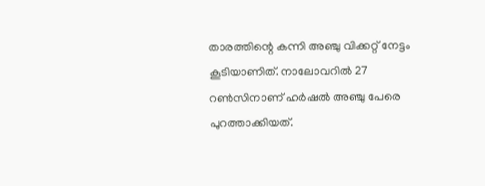താരത്തിന്റെ കന്നി അഞ്ചു വിക്കറ്റ് നേട്ടം കൂടിയാണിത്. നാലോവറില്‍ 27 റണ്‍സിനാണ് ഹര്‍ഷല്‍ അഞ്ചു പേരെ പുറത്താക്കിയത്.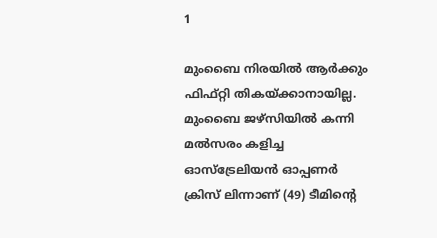1

മുംബൈ നിരയില്‍ ആര്‍ക്കും ഫിഫ്റ്റി തികയ്ക്കാനായില്ല. മുംബൈ ജഴ്‌സിയില്‍ കന്നി മല്‍സരം കളിച്ച ഓസ്‌ട്രേലിയന്‍ ഓപ്പണര്‍ ക്രിസ് ലിന്നാണ് (49) ടീമിന്റെ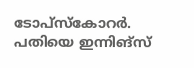ടോപ്‌സ്‌കോറര്‍. പതിയെ ഇന്നിങ്‌സ്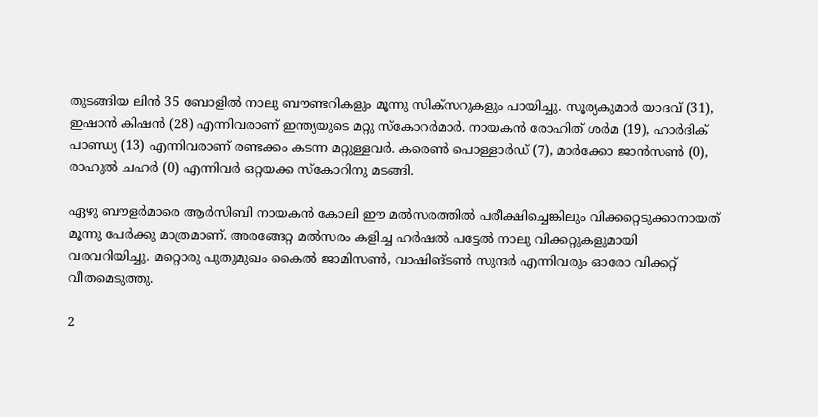തുടങ്ങിയ ലിന്‍ 35 ബോളില്‍ നാലു ബൗണ്ടറികളും മൂന്നു സിക്‌സറുകളും പായിച്ചു. സൂര്യകുമാര്‍ യാദവ് (31), ഇഷാന്‍ കിഷന്‍ (28) എന്നിവരാണ് ഇന്ത്യയുടെ മറ്റു സ്‌കോറര്‍മാര്‍. നായകന്‍ രോഹിത് ശര്‍മ (19), ഹാര്‍ദിക് പാണ്ഡ്യ (13) എന്നിവരാണ് രണ്ടക്കം കടന്ന മറ്റുള്ളവര്‍. കരെണ്‍ പൊള്ളാര്‍ഡ് (7), മാര്‍ക്കോ ജാന്‍സണ്‍ (0), രാഹുല്‍ ചഹര്‍ (0) എന്നിവര്‍ ഒറ്റയക്ക സ്‌കോറിനു മടങ്ങി.

ഏഴു ബൗളര്‍മാരെ ആര്‍സിബി നായകന്‍ കോലി ഈ മല്‍സരത്തില്‍ പരീക്ഷിച്ചെങ്കിലും വിക്കറ്റെടുക്കാനായത് മൂന്നു പേര്‍ക്കു മാത്രമാണ്. അരങ്ങേറ്റ മല്‍സരം കളിച്ച ഹര്‍ഷല്‍ പട്ടേല്‍ നാലു വിക്കറ്റുകളുമായി വരവറിയിച്ചു. മറ്റൊരു പുതുമുഖം കൈല്‍ ജാമിസണ്‍, വാഷിങ്ടണ്‍ സുന്ദര്‍ എന്നിവരും ഓരോ വിക്കറ്റ് വീതമെടുത്തു.

2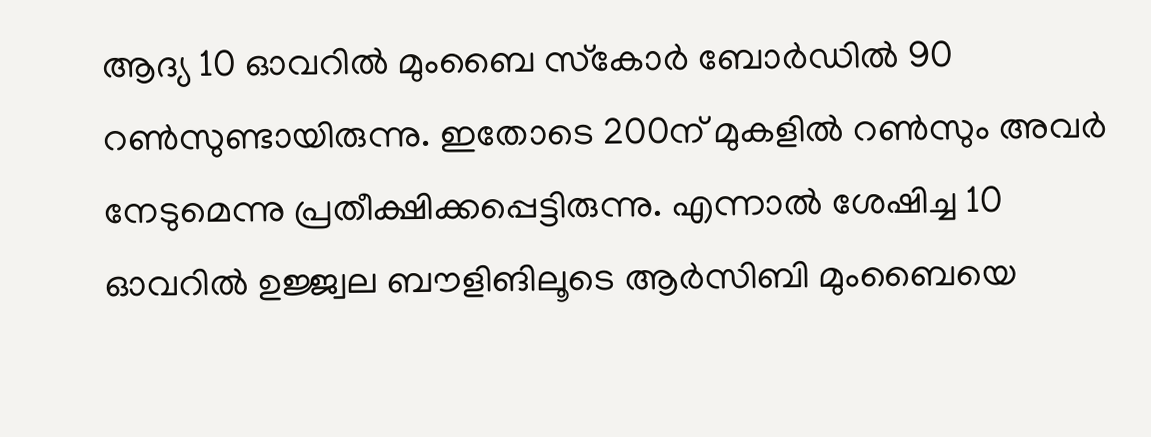ആദ്യ 10 ഓവറില്‍ മുംബൈ സ്‌കോര്‍ ബോര്‍ഡില്‍ 90 റണ്‍സുണ്ടായിരുന്നു. ഇതോടെ 200ന് മുകളില്‍ റണ്‍സും അവര്‍ നേടുമെന്നു പ്രതീക്ഷിക്കപ്പെട്ടിരുന്നു. എന്നാല്‍ ശേഷിച്ച 10 ഓവറില്‍ ഉജ്ജ്വല ബൗളിങിലൂടെ ആര്‍സിബി മുംബൈയെ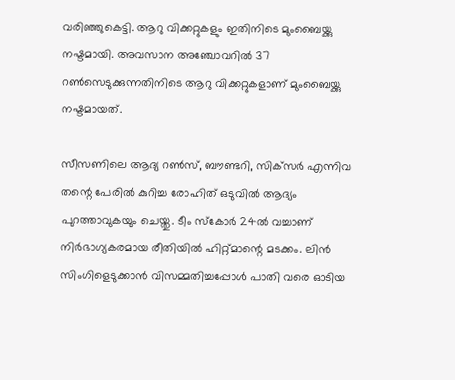വരിഞ്ഞുകെട്ടി. ആറു വിക്കറ്റുകളും ഇതിനിടെ മുംബൈയ്ക്കു നഷ്ടമായി. അവസാന അഞ്ചോവറില്‍ 37 റണ്‍സെടുക്കുന്നതിനിടെ ആറു വിക്കറ്റുകളാണ് മുംബൈയ്ക്കു നഷ്ടമായത്.

സീസണിലെ ആദ്യ റണ്‍സ്, ബൗണ്ടറി, സിക്‌സര്‍ എന്നിവ തന്റെ പേരില്‍ കുറിച്ച രോഹിത് ഒടുവില്‍ ആദ്യം പുറത്താവുകയും ചെയ്തു. ടീം സ്‌കോര്‍ 24ല്‍ വച്ചാണ് നിര്‍ഭാഗ്യകരമായ രീതിയില്‍ ഹിറ്റ്മാന്റെ മടക്കം. ലിന്‍ സിംഗിളെടുക്കാന്‍ വിസമ്മതിച്ചപ്പോള്‍ പാതി വരെ ഓടിയ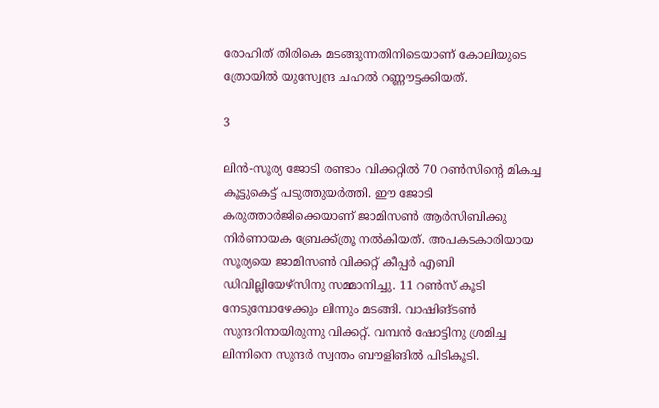രോഹിത് തിരികെ മടങ്ങുന്നതിനിടെയാണ് കോലിയുടെ ത്രോയില്‍ യുസ്വേന്ദ്ര ചഹല്‍ റണ്ണൗട്ടക്കിയത്.

3

ലിന്‍-സൂര്യ ജോടി രണ്ടാം വിക്കറ്റില്‍ 70 റണ്‍സിന്റെ മികച്ച കൂട്ടുകെട്ട് പടുത്തുയര്‍ത്തി. ഈ ജോടി കരുത്താര്‍ജിക്കെയാണ് ജാമിസണ്‍ ആര്‍സിബിക്കു നിര്‍ണായക ബ്രേക്ക്ത്രൂ നല്‍കിയത്. അപകടകാരിയായ സൂര്യയെ ജാമിസണ്‍ വിക്കറ്റ് കീപ്പര്‍ എബി ഡിവില്ലിയേഴ്‌സിനു സമ്മാനിച്ചു. 11 റണ്‍സ് കൂടി നേടുമ്പോഴേക്കും ലിന്നും മടങ്ങി. വാഷിങ്ടണ്‍ സുന്ദറിനായിരുന്നു വിക്കറ്റ്. വമ്പന്‍ ഷോട്ടിനു ശ്രമിച്ച ലിന്നിനെ സുന്ദര്‍ സ്വന്തം ബൗളിങില്‍ പിടികൂടി.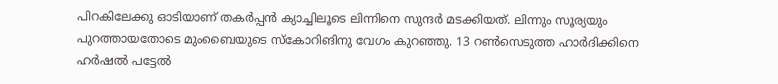പിറകിലേക്കു ഓടിയാണ് തകര്‍പ്പന്‍ ക്യാച്ചിലൂടെ ലിന്നിനെ സുന്ദര്‍ മടക്കിയത്. ലിന്നും സൂര്യയും പുറത്തായതോടെ മുംബൈയുടെ സ്‌കോറിങിനു വേഗം കുറഞ്ഞു. 13 റണ്‍സെടുത്ത ഹാര്‍ദിക്കിനെ ഹര്‍ഷല്‍ പട്ടേല്‍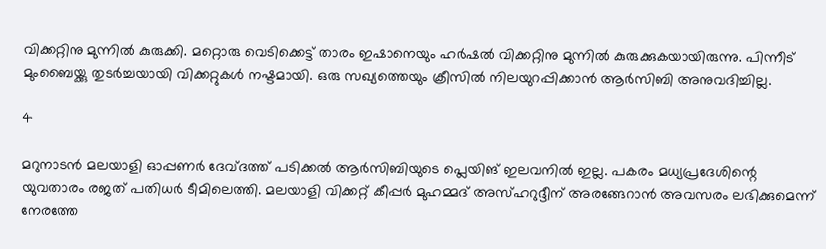വിക്കറ്റിനു മുന്നില്‍ കുരുക്കി. മറ്റൊരു വെടിക്കെട്ട് താരം ഇഷാനെയും ഹര്‍ഷല്‍ വിക്കറ്റിനു മുന്നില്‍ കുരുക്കുകയായിരുന്നു. പിന്നീട് മുംബൈയ്ക്കു തുടര്‍ച്ചയായി വിക്കറ്റുകള്‍ നഷ്ടമായി. ഒരു സഖ്യത്തെയും ക്രീസില്‍ നിലയുറപ്പിക്കാന്‍ ആര്‍സിബി അനുവദിച്ചില്ല.

4

മറുനാടന്‍ മലയാളി ഓപ്പണര്‍ ദേവ്ദത്ത് പടിക്കല്‍ ആര്‍സിബിയുടെ പ്ലെയിങ് ഇലവനില്‍ ഇല്ല. പകരം മധ്യപ്രദേശിന്റെ യുവതാരം രജത് പതിധര്‍ ടീമിലെത്തി. മലയാളി വിക്കറ്റ് കീപ്പര്‍ മുഹമ്മദ് അസ്ഹറുദ്ദീന് അരങ്ങേറാന്‍ അവസരം ലഭിക്കുമെന്ന് നേരത്തേ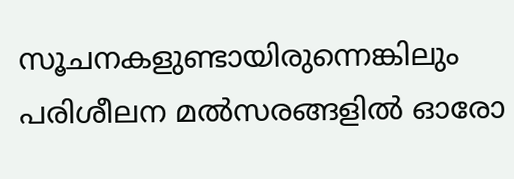സൂചനകളുണ്ടായിരുന്നെങ്കിലും പരിശീലന മല്‍സരങ്ങളില്‍ ഓരോ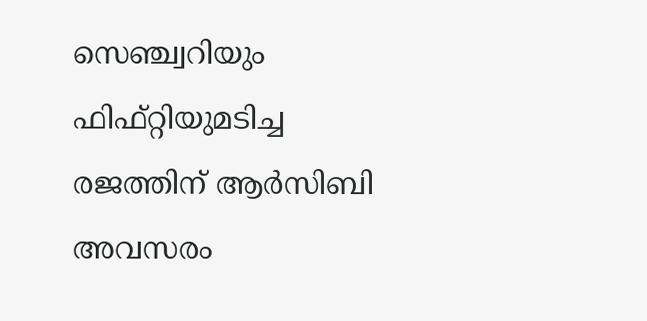സെഞ്ച്വറിയും ഫിഫ്റ്റിയുമടിച്ച രജത്തിന് ആര്‍സിബി അവസരം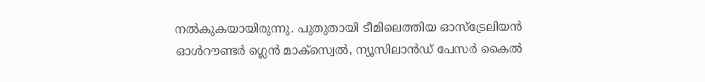നല്‍കുകയായിരുന്നു. പുതുതായി ടീമിലെത്തിയ ഓസ്‌ട്രേലിയന്‍ ഓള്‍റൗണ്ടര്‍ ഗ്ലെന്‍ മാക്‌സ്വെല്‍, ന്യൂസിലാന്‍ഡ് പേസര്‍ കൈല്‍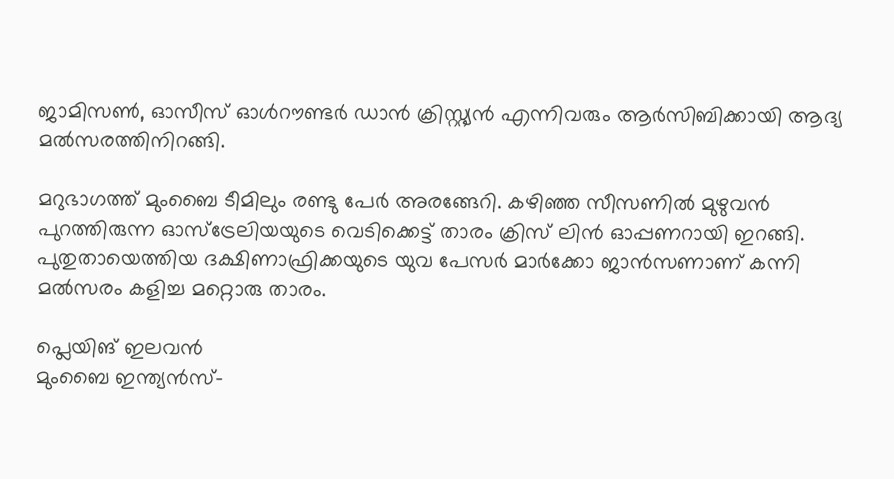ജാമിസണ്‍, ഓസീസ് ഓള്‍റൗണ്ടര്‍ ഡാന്‍ ക്രിസ്റ്റ്യന്‍ എന്നിവരും ആര്‍സിബിക്കായി ആദ്യ മല്‍സരത്തിനിറങ്ങി.

മറുഭാഗത്ത് മുംബൈ ടീമിലും രണ്ടു പേര്‍ അരങ്ങേറി. കഴിഞ്ഞ സീസണില്‍ മുഴുവന്‍ പുറത്തിരുന്ന ഓസ്‌ട്രേലിയയുടെ വെടിക്കെട്ട് താരം ക്രിസ് ലിന്‍ ഓപ്പണറായി ഇറങ്ങി. പുതുതായെത്തിയ ദക്ഷിണാഫ്രിക്കയുടെ യുവ പേസര്‍ മാര്‍ക്കോ ജാന്‍സണാണ് കന്നി മല്‍സരം കളിച്ച മറ്റൊരു താരം.

പ്ലെയിങ് ഇലവന്‍
മുംബൈ ഇന്ത്യന്‍സ്-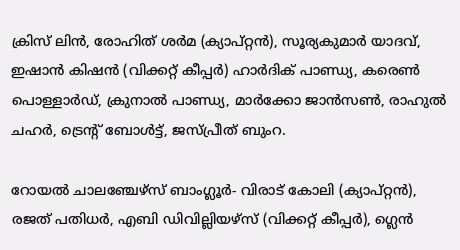ക്രിസ് ലിന്‍, രോഹിത് ശര്‍മ (ക്യാപ്റ്റന്‍), സൂര്യകുമാര്‍ യാദവ്, ഇഷാന്‍ കിഷന്‍ (വിക്കറ്റ് കീപ്പര്‍) ഹാര്‍ദിക് പാണ്ഡ്യ, കരെണ്‍ പൊള്ളാര്‍ഡ്, ക്രുനാല്‍ പാണ്ഡ്യ, മാര്‍ക്കോ ജാന്‍സണ്‍, രാഹുല്‍ ചഹര്‍, ട്രെന്റ് ബോള്‍ട്ട്, ജസ്പ്രീത് ബുംറ.

റോയല്‍ ചാലഞ്ചേഴ്‌സ് ബാംഗ്ലൂര്‍- വിരാട് കോലി (ക്യാപ്റ്റന്‍), രജത് പതിധര്‍, എബി ഡിവില്ലിയഴ്‌സ് (വിക്കറ്റ് കീപ്പര്‍), ഗ്ലെന്‍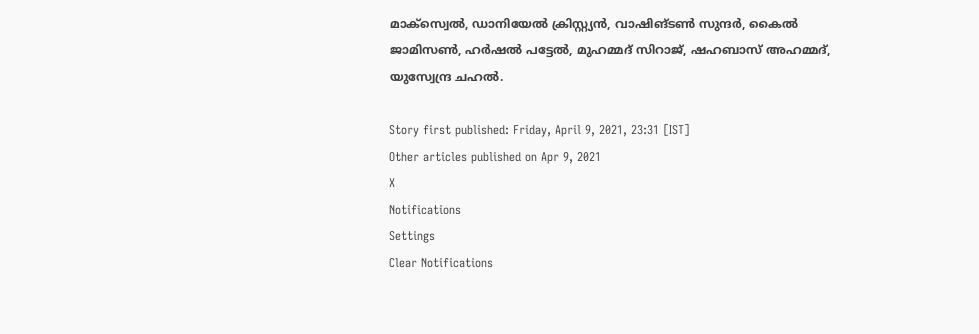മാക്‌സ്വെല്‍, ഡാനിയേല്‍ ക്രിസ്റ്റ്യന്‍, വാഷിങ്ടണ്‍ സുന്ദര്‍, കൈല്‍ ജാമിസണ്‍, ഹര്‍ഷല്‍ പട്ടേല്‍, മുഹമ്മദ് സിറാജ്, ഷഹബാസ് അഹമ്മദ്, യുസ്വേന്ദ്ര ചഹല്‍.

Story first published: Friday, April 9, 2021, 23:31 [IST]
Other articles published on Apr 9, 2021
X
Notifications
Settings
Clear Notifications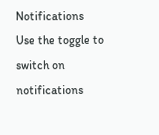Notifications
Use the toggle to switch on notifications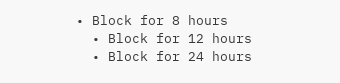• Block for 8 hours
  • Block for 12 hours
  • Block for 24 hours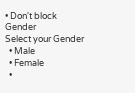• Don't block
Gender
Select your Gender
  • Male
  • Female
  •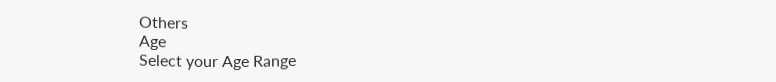Others
Age
Select your Age Range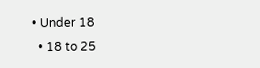• Under 18
  • 18 to 25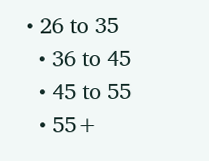• 26 to 35
  • 36 to 45
  • 45 to 55
  • 55+